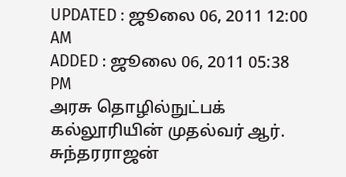UPDATED : ஜூலை 06, 2011 12:00 AM
ADDED : ஜூலை 06, 2011 05:38 PM
அரசு தொழில்நுட்பக் கல்லூரியின் முதல்வர் ஆர். சுந்தரராஜன்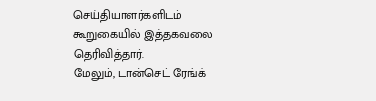செய்தியாளர்களிடம் கூறுகையில் இத்தகவலை தெரிவித்தார்.
மேலும், டான்செட் ரேங்க்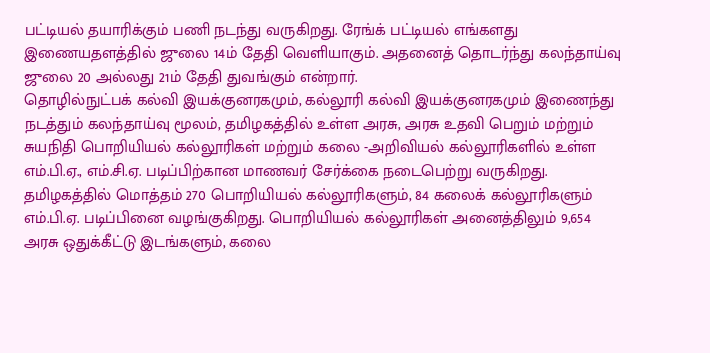பட்டியல் தயாரிக்கும் பணி நடந்து வருகிறது. ரேங்க் பட்டியல் எங்களது இணையதளத்தில் ஜுலை 14ம் தேதி வெளியாகும். அதனைத் தொடர்ந்து கலந்தாய்வு ஜுலை 20 அல்லது 21ம் தேதி துவங்கும் என்றார்.
தொழில்நுட்பக் கல்வி இயக்குனரகமும், கல்லூரி கல்வி இயக்குனரகமும் இணைந்து நடத்தும் கலந்தாய்வு மூலம், தமிழகத்தில் உள்ள அரசு, அரசு உதவி பெறும் மற்றும் சுயநிதி பொறியியல் கல்லூரிகள் மற்றும் கலை -அறிவியல் கல்லூரிகளில் உள்ள எம்.பி.ஏ., எம்.சி.ஏ. படிப்பிற்கான மாணவர் சேர்க்கை நடைபெற்று வருகிறது.
தமிழகத்தில் மொத்தம் 270 பொறியியல் கல்லூரிகளும், 84 கலைக் கல்லூரிகளும் எம்.பி.ஏ. படிப்பினை வழங்குகிறது. பொறியியல் கல்லூரிகள் அனைத்திலும் 9,654 அரசு ஒதுக்கீட்டு இடங்களும், கலை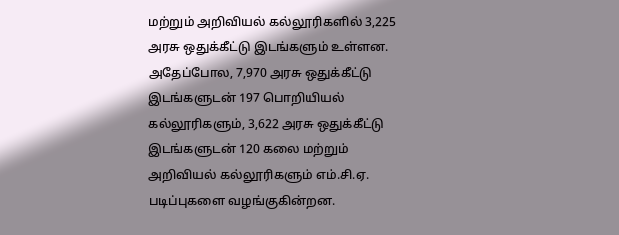மற்றும் அறிவியல் கல்லூரிகளில் 3,225 அரசு ஒதுக்கீட்டு இடங்களும் உள்ளன.
அதேப்போல, 7,970 அரசு ஒதுக்கீட்டு இடங்களுடன் 197 பொறியியல் கல்லூரிகளும், 3,622 அரசு ஒதுக்கீட்டு இடங்களுடன் 120 கலை மற்றும் அறிவியல் கல்லூரிகளும் எம்.சி.ஏ. படிப்புகளை வழங்குகின்றன.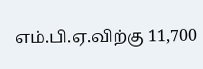எம்.பி.ஏ.விற்கு 11,700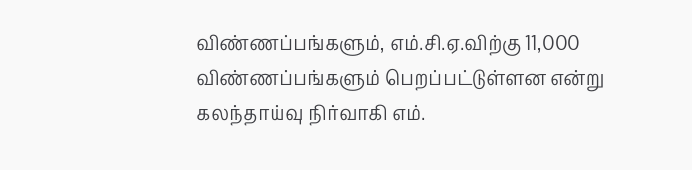விண்ணப்பங்களும், எம்.சி.ஏ.விற்கு 11,000 விண்ணப்பங்களும் பெறப்பட்டுள்ளன என்று கலந்தாய்வு நிர்வாகி எம்.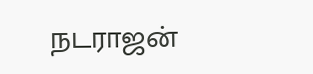நடராஜன்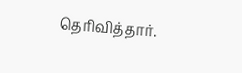தெரிவித்தார்.